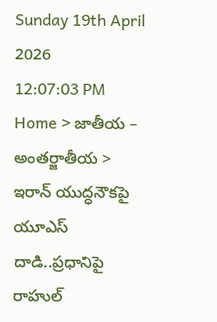Sunday 19th April 2026
12:07:03 PM
Home > జాతీయ – అంతర్జాతీయ > ఇరాన్ యుద్ధనౌకపై యూఎస్ దాడి..ప్రధానిపై రాహుల్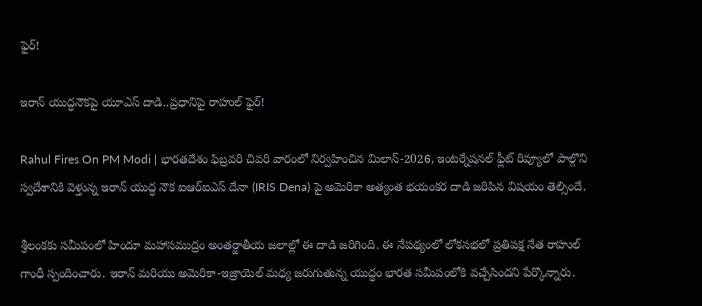ఫైర్!

ఇరాన్ యుద్ధనౌకపై యూఎస్ దాడి..ప్రధానిపై రాహుల్ ఫైర్!

Rahul Fires On PM Modi | భారతదేశం ఫిబ్రవరి చివరి వారంలో నిర్వహించిన మిలాన్-2026, ఇంటర్నేషనల్ ఫ్లీట్ రివ్యూలో పాల్గొని స్వదేశానికి వెళ్తున్న ఇరాన్ యుద్ధ నౌక ఐఆర్ఐఎస్ దేనా (IRIS Dena) పై అమెరికా అత్యంత భయంకర దాడి జరిపిన విషయం తెల్సిందే.

శ్రీలంకకు సమీపంలో హిందూ మహాసముద్రం అంతర్జాతీయ జలాల్లో ఈ దాడి జరిగింది. ఈ నేపథ్యంలో లోకసభలో ప్రతిపక్ష నేత రాహుల్ గాంధీ స్పందించారు. ఇరాన్ మరియు అమెరికా-ఇజ్రాయెల్ మధ్య జరుగుతున్న యుద్ధం భారత సమీపంలోకి వచ్చేసిందని పేర్కొన్నారు.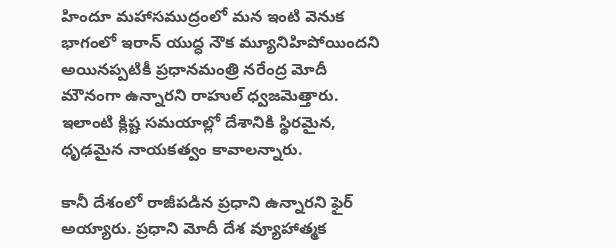హిందూ మహాసముద్రంలో మన ఇంటి వెనుక భాగంలో ఇరాన్ యుద్ధ నౌక మ్యూనిహిపోయిందని అయినప్పటికీ ప్రధానమంత్రి నరేంద్ర మోదీ మౌనంగా ఉన్నారని రాహుల్ ధ్వజమెత్తారు. ఇలాంటి క్లిష్ట సమయాల్లో దేశానికి స్థిరమైన, ధృఢమైన నాయకత్వం కావాలన్నారు.

కానీ దేశంలో రాజీపడిన ప్రధాని ఉన్నారని ఫైర్ అయ్యారు. ప్రధాని మోదీ దేశ వ్యూహాత్మక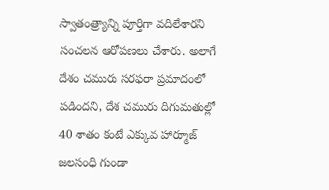స్వాతంత్ర్యాన్ని పూర్తిగా వదిలేశారని సంచలన ఆరోపణలు చేశారు. అలాగే దేశం చమురు సరఫరా ప్రమాదంలో పడిందని, దేశ చమురు దిగుమతుల్లో 40 శాతం కంటే ఎక్కువ హార్మూజ్ జలసంధి గుండా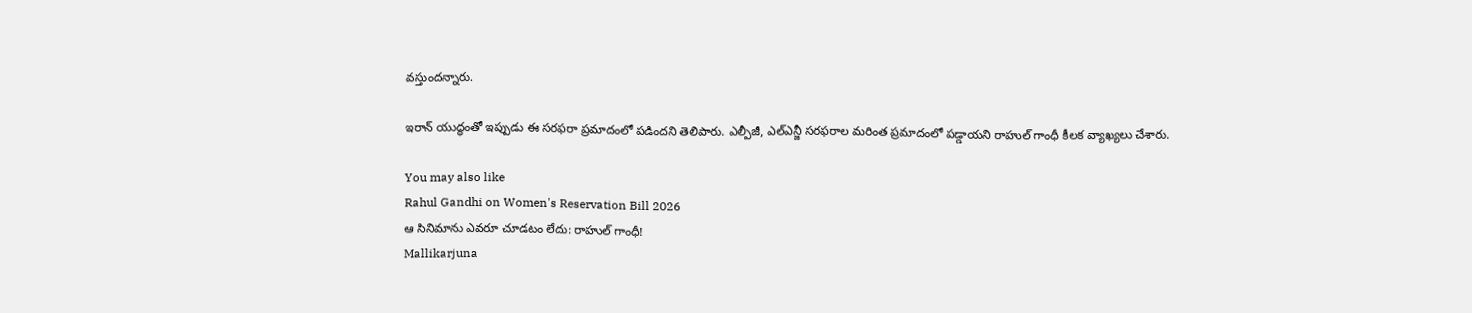వస్తుందన్నారు.

ఇరాన్ యుద్ధంతో ఇప్పుడు ఈ సరఫరా ప్రమాదంలో పడిందని తెలిపారు. ఎల్పీజీ, ఎల్ఎన్జీ సరఫరాల మరింత ప్రమాదంలో పడ్డాయని రాహుల్ గాంధీ కీలక వ్యాఖ్యలు చేశారు.

You may also like
Rahul Gandhi on Women's Reservation Bill 2026
ఆ సినిమాను ఎవరూ చూడటం లేదు: రాహుల్ గాంధీ!
Mallikarjuna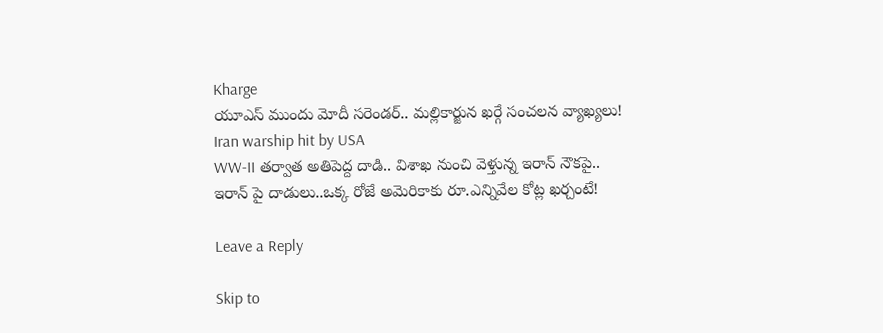Kharge
యూఎస్ ముందు మోదీ సరెండర్.. మల్లికార్జున ఖర్గే సంచలన వ్యాఖ్యలు!
Iran warship hit by USA
WW-II తర్వాత అతిపెద్ద దాడి.. విశాఖ నుంచి వెళ్తున్న ఇరాన్ నౌకపై..
ఇరాన్ పై దాడులు..ఒక్క రోజే అమెరికాకు రూ.ఎన్నివేల కోట్ల ఖర్చంటే!

Leave a Reply

Skip to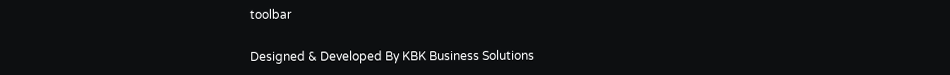toolbar

Designed & Developed By KBK Business Solutions